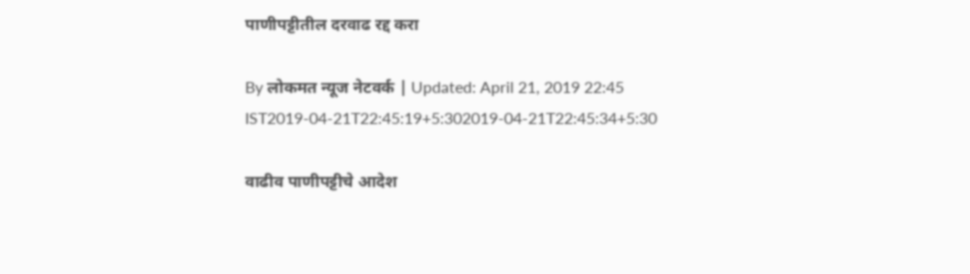पाणीपट्टीतील दरवाढ रद्द करा

By लोकमत न्यूज नेटवर्क | Updated: April 21, 2019 22:45 IST2019-04-21T22:45:19+5:302019-04-21T22:45:34+5:30

वाढीव पाणीपट्टीचे आदेश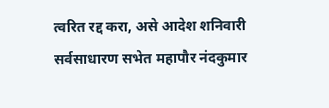त्वरित रद्द करा, असे आदेश शनिवारी सर्वसाधारण सभेत महापौर नंदकुमार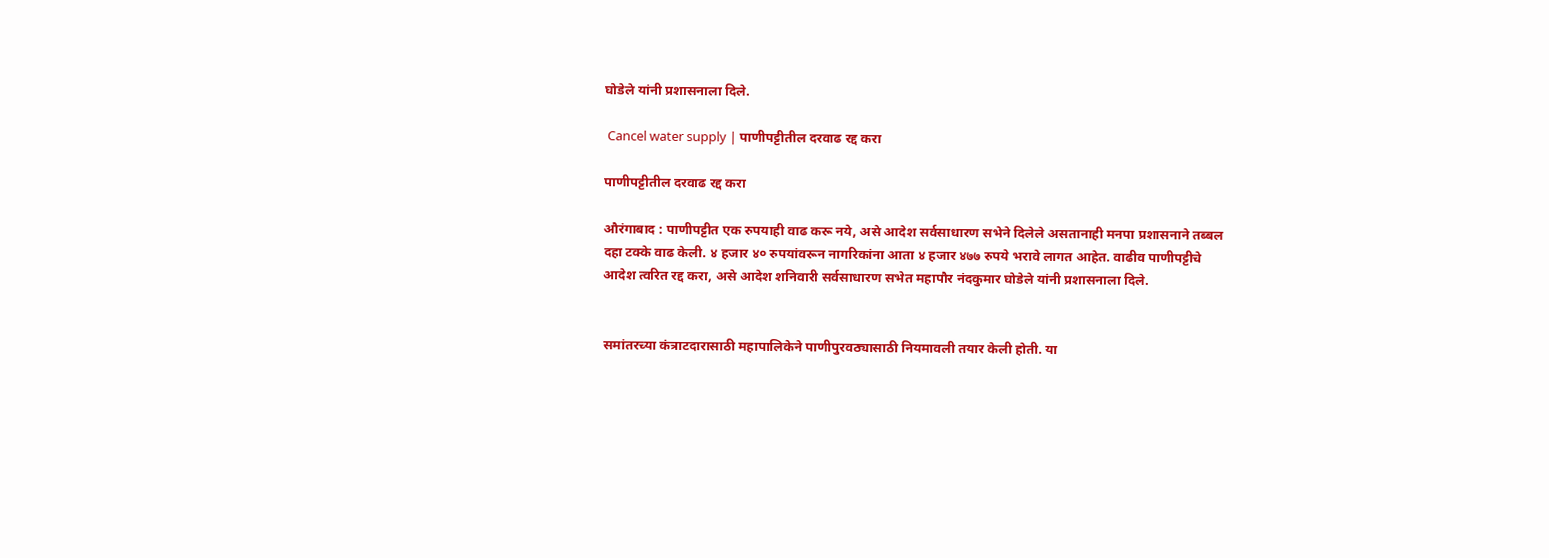घोडेले यांनी प्रशासनाला दिले.

 Cancel water supply | पाणीपट्टीतील दरवाढ रद्द करा

पाणीपट्टीतील दरवाढ रद्द करा

औरंगाबाद : पाणीपट्टीत एक रुपयाही वाढ करू नये, असे आदेश सर्वसाधारण सभेने दिलेले असतानाही मनपा प्रशासनाने तब्बल दहा टक्के वाढ केली. ४ हजार ४० रुपयांवरून नागरिकांना आता ४ हजार ४७७ रुपये भरावे लागत आहेत. वाढीव पाणीपट्टीचे आदेश त्वरित रद्द करा, असे आदेश शनिवारी सर्वसाधारण सभेत महापौर नंदकुमार घोडेले यांनी प्रशासनाला दिले.


समांतरच्या कंत्राटदारासाठी महापालिकेने पाणीपुरवठ्यासाठी नियमावली तयार केली होती. या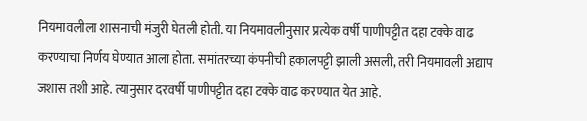नियमावलीला शासनाची मंजुरी घेतली होती. या नियमावलीनुसार प्रत्येक वर्षी पाणीपट्टीत दहा टक्के वाढ करण्याचा निर्णय घेण्यात आला होता. समांतरच्या कंपनीची हकालपट्टी झाली असली, तरी नियमावली अद्याप जशास तशी आहे. त्यानुसार दरवर्षी पाणीपट्टीत दहा टक्के वाढ करण्यात येत आहे.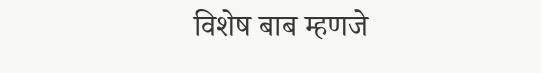विशेष बाब म्हणजे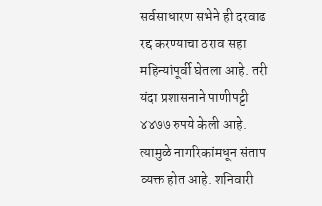सर्वसाधारण सभेने ही दरवाढ रद्द करण्याचा ठराव सहा महिन्यांपूर्वी घेतला आहे. तरी यंदा प्रशासनाने पाणीपट्टी ४४७७ रुपये केली आहे. त्यामुळे नागरिकांमधून संताप व्यक्त होत आहे. शनिवारी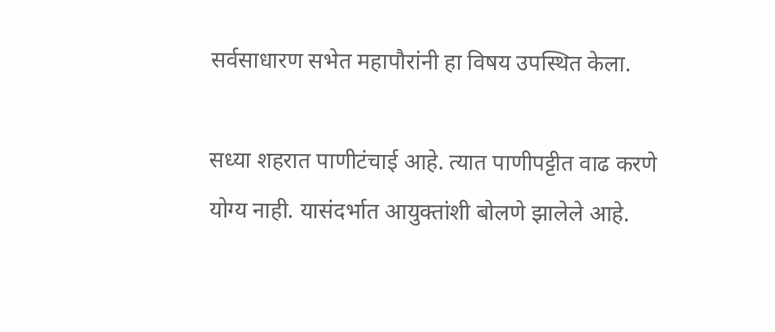सर्वसाधारण सभेत महापौरांनी हा विषय उपस्थित केला.

सध्या शहरात पाणीटंचाई आहे. त्यात पाणीपट्टीत वाढ करणे योग्य नाही. यासंदर्भात आयुक्तांशी बोलणे झालेले आहे.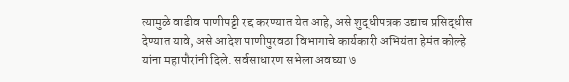त्यामुळे वाढीव पाणीपट्टी रद्द करण्यात येत आहे, असे शुद्धीपत्रक उद्याच प्रसिद्धीस देण्यात यावे, असे आदेश पाणीपुरवठा विभागाचे कार्यकारी अभियंता हेमंत कोल्हे यांना महापौरांनी दिले. सर्वसाधारण सभेला अवघ्या ७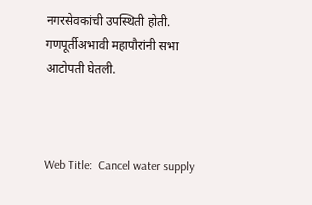नगरसेवकांची उपस्थिती होती. गणपूर्तीअभावी महापौरांनी सभा आटोपती घेतली.



Web Title:  Cancel water supply